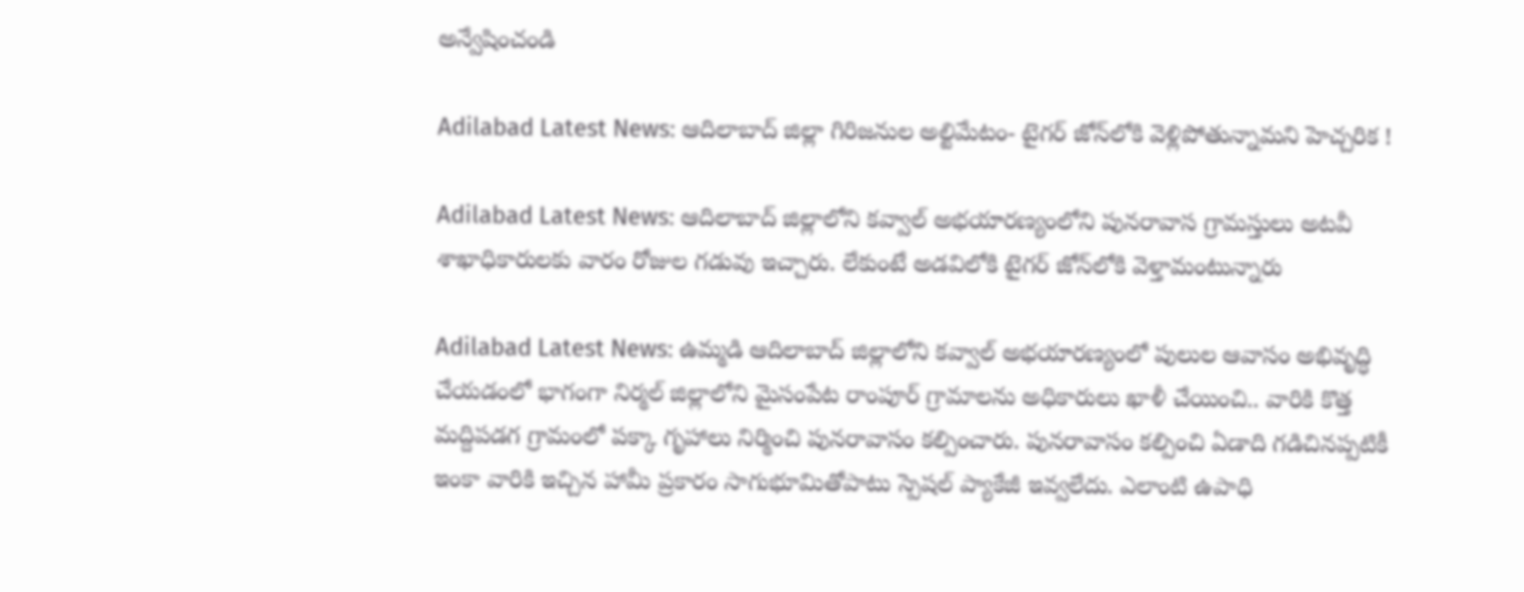అన్వేషించండి

Adilabad Latest News: ఆదిలాబాద్‌ జిల్లా గిరిజనుల అల్టిమేటం- టైగర్ జోన్‌లోకి వెళ్లిపోతున్నామని హెచ్చరిక !

Adilabad Latest News: ఆదిలాబాద్ జిల్లాలోని కవ్వాల్ అభయారణ్యంలోని పునరావాస గ్రామస్తులు అటవీ శాఖాధికారులకు వారం రోజుల గడువు ఇచ్చారు. లేకుంటే అడవిలోకి టైగర్ జోన్‌లోకి వెళ్తామంటున్నారు

Adilabad Latest News: ఉమ్మడి ఆదిలాబాద్ జిల్లాలోని కవ్వాల్ అభయారణ్యంలో పులుల ఆవాసం అభివృద్ధి చేయడంలో భాగంగా నిర్మల్ జిల్లాలోని మైసంపేట రాంపూర్ గ్రామాలను అధికారులు ఖాళీ చేయించి.. వారికి కొత్త మద్దిపడగ గ్రామంలో పక్కా గృహాలు నిర్మించి పునరావాసం కల్పించారు. పునరావాసం కల్పించి ఏడాది గడిచినప్పటికీ ఇంకా వారికి ఇచ్చిన హామీ ప్రకారం సాగుభూమితోపాటు స్పెషల్ ప్యాకేజీ ఇవ్వలేదు. ఎలాంటి ఉపాధి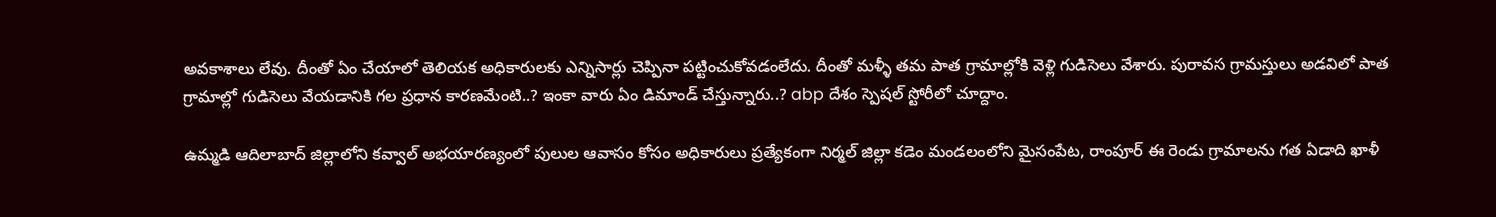అవకాశాలు లేవు. దీంతో ఏం చేయాలో తెలియక అధికారులకు ఎన్నిసార్లు చెప్పినా పట్టించుకోవడంలేదు. దీంతో మళ్ళీ తమ పాత గ్రామాల్లోకి వెళ్లి గుడిసెలు వేశారు. పురావస గ్రామస్తులు అడవిలో పాత గ్రామాల్లో గుడిసెలు వేయడానికి గల ప్రధాన కారణమేంటి..? ఇంకా వారు ఏం డిమాండ్ చేస్తున్నారు..? abp దేశం స్పెషల్ స్టోరీలో చూద్దాం.

ఉమ్మడి ఆదిలాబాద్ జిల్లాలోని కవ్వాల్ అభయారణ్యంలో పులుల ఆవాసం కోసం అధికారులు ప్రత్యేకంగా నిర్మల్ జిల్లా కడెం మండలంలోని మైసంపేట, రాంపూర్ ఈ రెండు గ్రామాలను గత ఏడాది ఖాళీ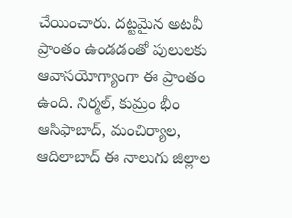చేయించారు. దట్టమైన అటవీ ప్రాంతం ఉండడంతో పులులకు ఆవాసయోగ్యాంగా ఈ ప్రాంతం ఉంది. నిర్మల్, కుమ్రం భీం ఆసిఫాబాద్, మంచిర్యాల, ఆదిలాబాద్ ఈ నాలుగు జిల్లాల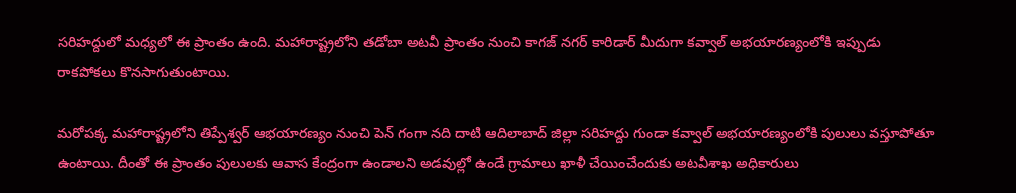సరిహద్దులో మధ్యలో ఈ ప్రాంతం ఉంది. మహారాష్ట్రలోని తడోబా అటవీ ప్రాంతం నుంచి కాగజ్ నగర్ కారిడార్ మీదుగా కవ్వాల్ అభయారణ్యంలోకి ఇప్పుడు రాకపోకలు కొనసాగుతుంటాయి.

మరోపక్క మహారాష్ట్రలోని తిప్పేశ్వర్ ఆభయారణ్యం నుంచి పెన్ గంగా నది దాటి ఆదిలాబాద్ జిల్లా సరిహద్దు గుండా కవ్వాల్ అభయారణ్యంలోకి పులులు వస్తూపోతూ ఉంటాయి. దీంతో ఈ ప్రాంతం పులులకు ఆవాస కేంద్రంగా ఉండాలని అడవుల్లో ఉండే గ్రామాలు ఖాళీ చేయించేందుకు అటవీశాఖ అధికారులు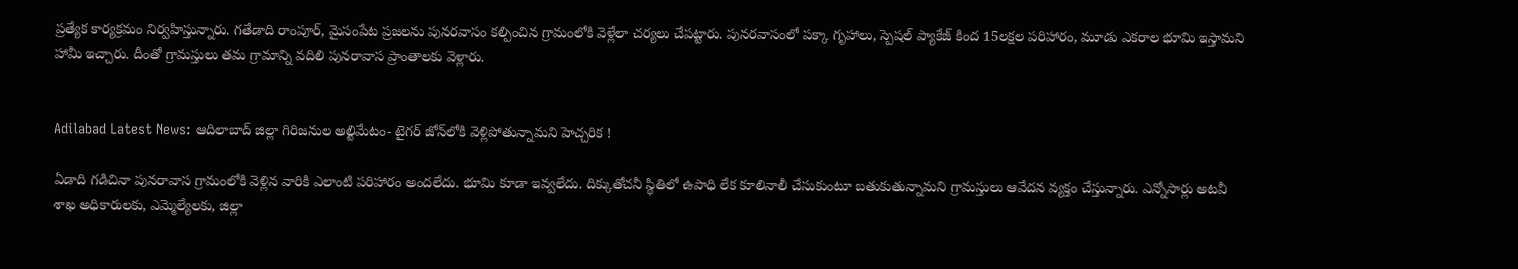ప్రత్యేక కార్యక్రమం నిర్వహిస్తున్నారు. గతేడాది రాంపూర్, మైసంపేట ప్రజలను పునరవాసం కల్పించిన గ్రామంలోకి వెళ్లేలా చర్యలు చేపట్టారు. పునరవాసంలో పక్కా గృహాలు, స్పెషల్ ప్యాకేజ్ కింద 15లక్షల పరిహారం, మూడు ఎకరాల భూమి ఇస్తామని హామీ ఇచ్చారు. దీంతో గ్రామస్తులు తమ గ్రామాన్ని వదిలి పునరావాస ప్రాంతాలకు వెళ్లారు.


Adilabad Latest News: ఆదిలాబాద్‌ జిల్లా గిరిజనుల అల్టిమేటం- టైగర్ జోన్‌లోకి వెళ్లిపోతున్నామని హెచ్చరిక !

ఏడాది గడిచినా పునరావాస గ్రామంలోకి వెళ్లిన వారికి ఎలాంటి పరిహారం అందలేదు. భూమి కూడా ఇవ్వలేదు. దిక్కుతోచనీ స్థితిలో ఉపాధి లేక కూలినాలీ చేసుకుంటూ బతుకుతున్నామని గ్రామస్తులు ఆవేదన వ్యక్తం చేస్తున్నారు. ఎన్నోసార్లు అటవీ శాఖ అధికారులకు, ఎమ్మెల్యేలకు, జిల్లా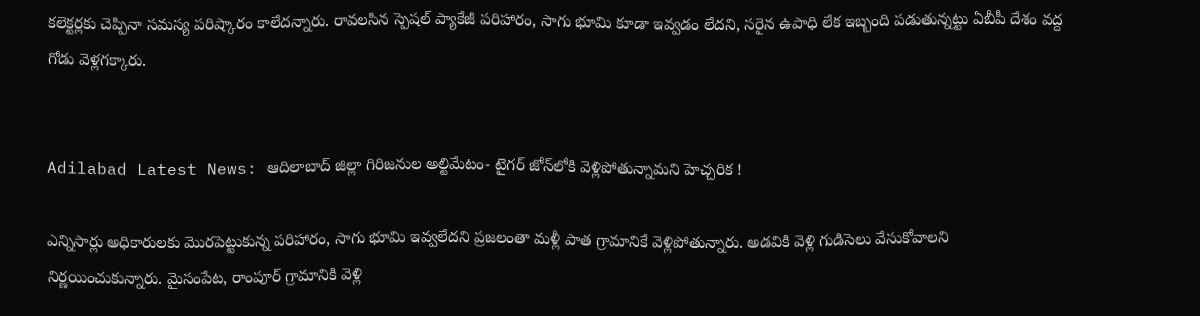కలెక్టర్లకు చెప్పినా సమస్య పరిష్కారం కాలేదన్నారు. రావలసిన స్పెషల్ ప్యాకేజీ పరిహారం, సాగు భూమి కూడా ఇవ్వడం లేదని, సరైన ఉపాధి లేక ఇబ్బంది పడుతున్నట్టు ఏబీపీ దేశం వద్ద గోడు వెళ్లగక్కారు.


Adilabad Latest News: ఆదిలాబాద్‌ జిల్లా గిరిజనుల అల్టిమేటం- టైగర్ జోన్‌లోకి వెళ్లిపోతున్నామని హెచ్చరిక !

ఎన్నిసార్లు అధికారులకు మొరపెట్టుకున్న పరిహారం, సాగు భూమి ఇవ్వలేదని ప్రజలంతా మళ్లీ పాత గ్రామానికే వెళ్లిపోతున్నారు. అడవికి వెళ్లి గుడిసెలు వేసుకోవాలని నిర్ణయించుకున్నారు. మైసంపేట, రాంపూర్ గ్రామానికి వెళ్లి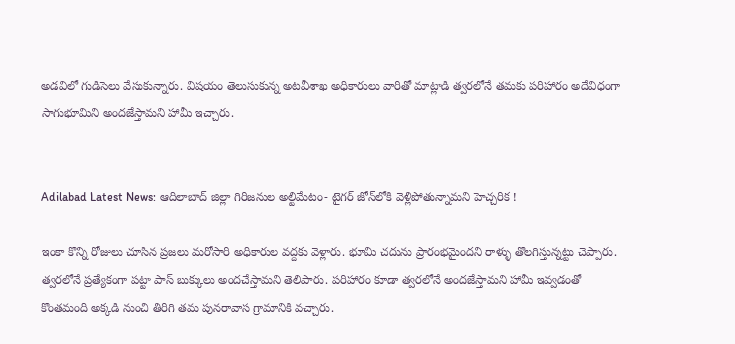అడవిలో గుడిసెలు వేసుకున్నారు. విషయం తెలుసుకున్న అటవీశాఖ అధికారులు వారితో మాట్లాడి త్వరలోనే తమకు పరిహారం అదేవిధంగా సాగుభూమిని అందజేస్తామని హామీ ఇచ్చారు.


Adilabad Latest News: ఆదిలాబాద్‌ జిల్లా గిరిజనుల అల్టిమేటం- టైగర్ జోన్‌లోకి వెళ్లిపోతున్నామని హెచ్చరిక !

ఇంకా కొన్ని రోజులు చూసిన ప్రజలు మరోసారి అధికారుల వద్దకు వెళ్లారు. భూమి చదును ప్రారంభమైందని రాళ్ళు తొలగిస్తున్నట్టు చెప్పారు. త్వరలోనే ప్రత్యేకంగా పట్టా పాస్ బుక్కులు అందచేస్తామని తెలిపారు. పరిహారం కూడా త్వరలోనే అందజేస్తామని హామీ ఇవ్వడంతో కొంతమంది అక్కడి నుంచి తిరిగి తమ పునరావాస గ్రామానికి వచ్చారు.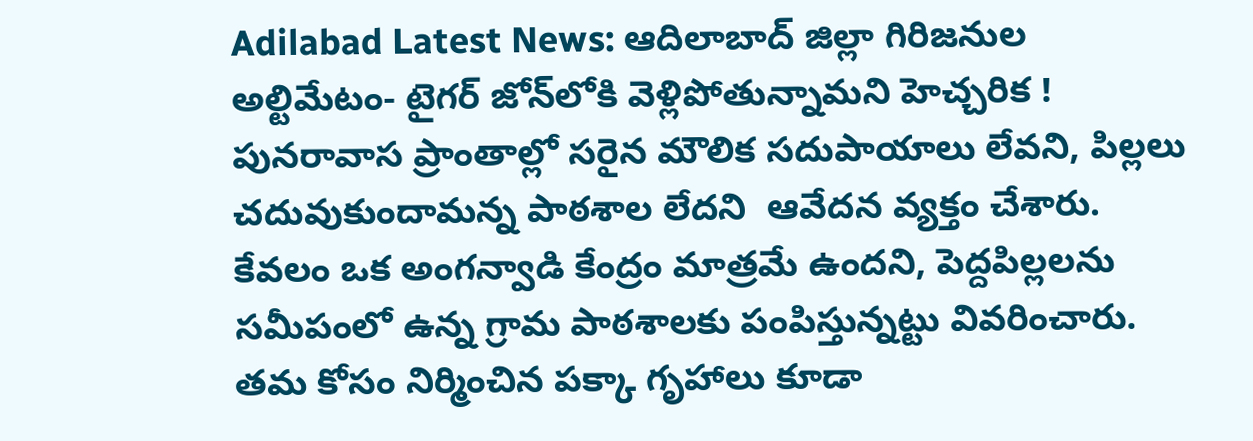Adilabad Latest News: ఆదిలాబాద్‌ జిల్లా గిరిజనుల అల్టిమేటం- టైగర్ జోన్‌లోకి వెళ్లిపోతున్నామని హెచ్చరిక !
పునరావాస ప్రాంతాల్లో సరైన మౌలిక సదుపాయాలు లేవని, పిల్లలు చదువుకుందామన్న పాఠశాల లేదని  ఆవేదన వ్యక్తం చేశారు. కేవలం ఒక అంగన్వాడి కేంద్రం మాత్రమే ఉందని, పెద్దపిల్లలను సమీపంలో ఉన్న గ్రామ పాఠశాలకు పంపిస్తున్నట్టు వివరించారు. తమ కోసం నిర్మించిన పక్కా గృహాలు కూడా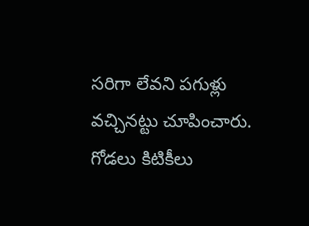సరిగా లేవని పగుళ్లు వచ్చినట్టు చూపించారు. గోడలు కిటికీలు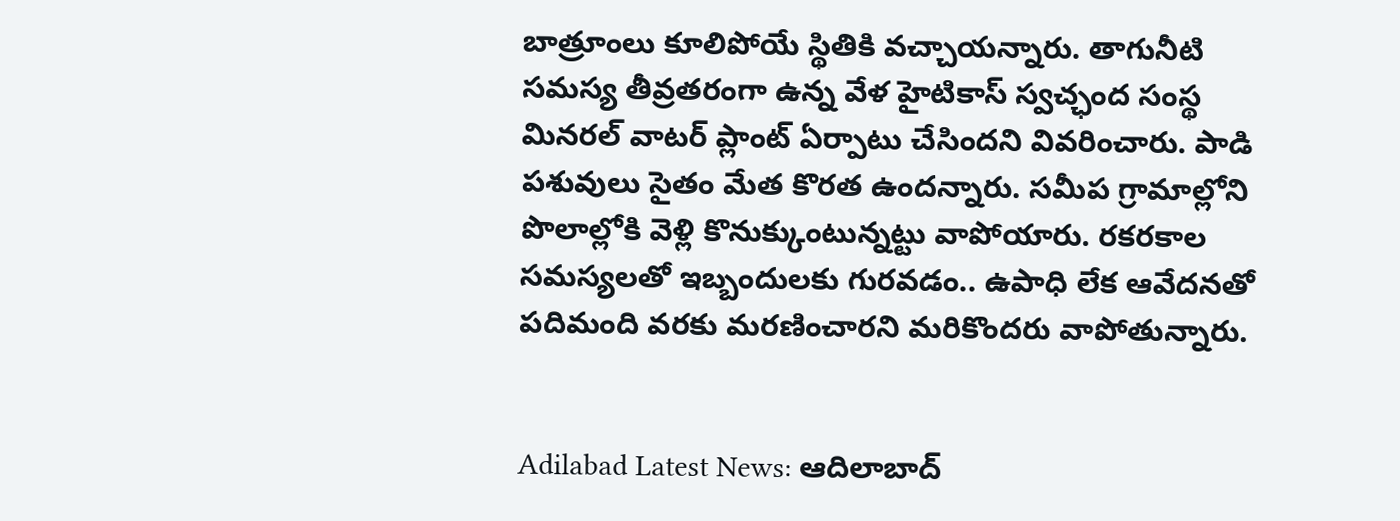బాత్రూంలు కూలిపోయే స్థితికి వచ్చాయన్నారు. తాగునీటి సమస్య తీవ్రతరంగా ఉన్న వేళ హైటికాస్ స్వచ్ఛంద సంస్థ  మినరల్ వాటర్ ప్లాంట్ ఏర్పాటు చేసిందని వివరించారు. పాడి పశువులు సైతం మేత కొరత ఉందన్నారు. సమీప గ్రామాల్లోని పొలాల్లోకి వెళ్లి కొనుక్కుంటున్నట్టు వాపోయారు. రకరకాల సమస్యలతో ఇబ్బందులకు గురవడం.. ఉపాధి లేక ఆవేదనతో పదిమంది వరకు మరణించారని మరికొందరు వాపోతున్నారు.


Adilabad Latest News: ఆదిలాబాద్‌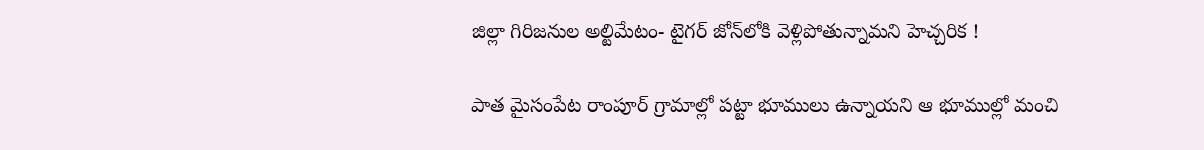జిల్లా గిరిజనుల అల్టిమేటం- టైగర్ జోన్‌లోకి వెళ్లిపోతున్నామని హెచ్చరిక !

పాత మైసంపేట రాంపూర్ గ్రామాల్లో పట్టా భూములు ఉన్నాయని ఆ భూముల్లో మంచి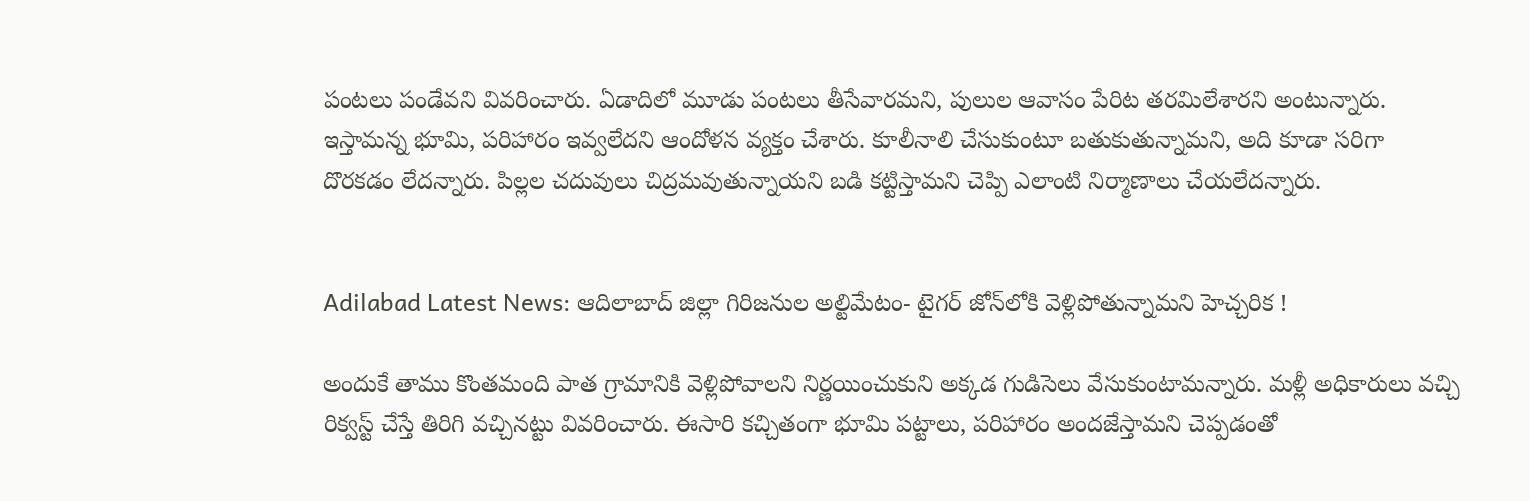పంటలు పండేవని వివరించారు. ఏడాదిలో మూడు పంటలు తీసేవారమని, పులుల ఆవాసం పేరిట తరమిలేశారని అంటున్నారు. ఇస్తామన్న భూమి, పరిహారం ఇవ్వలేదని ఆందోళన వ్యక్తం చేశారు. కూలీనాలి చేసుకుంటూ బతుకుతున్నామని, అది కూడా సరిగా దొరకడం లేదన్నారు. పిల్లల చదువులు చిద్రమవుతున్నాయని బడి కట్టిస్తామని చెప్పి ఎలాంటి నిర్మాణాలు చేయలేదన్నారు.


Adilabad Latest News: ఆదిలాబాద్‌ జిల్లా గిరిజనుల అల్టిమేటం- టైగర్ జోన్‌లోకి వెళ్లిపోతున్నామని హెచ్చరిక !

అందుకే తాము కొంతమంది పాత గ్రామానికి వెళ్లిపోవాలని నిర్ణయించుకుని అక్కడ గుడిసెలు వేసుకుంటామన్నారు. మళ్లీ అధికారులు వచ్చి రిక్వస్ట్ చేస్తే తిరిగి వచ్చినట్టు వివరించారు. ఈసారి కచ్చితంగా భూమి పట్టాలు, పరిహారం అందజేస్తామని చెప్పడంతో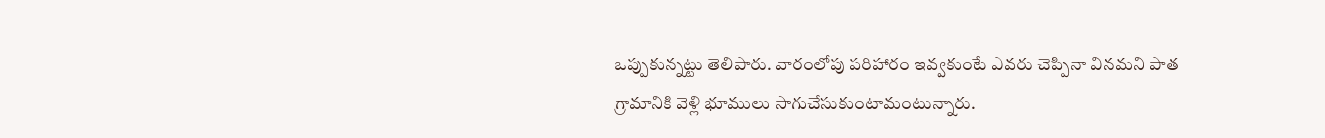ఒప్పుకున్నట్టు తెలిపారు. వారంలోపు పరిహారం ఇవ్వకుంటే ఎవరు చెప్పినా వినమని పాత గ్రామానికి వెళ్లి భూములు సాగుచేసుకుంటామంటున్నారు.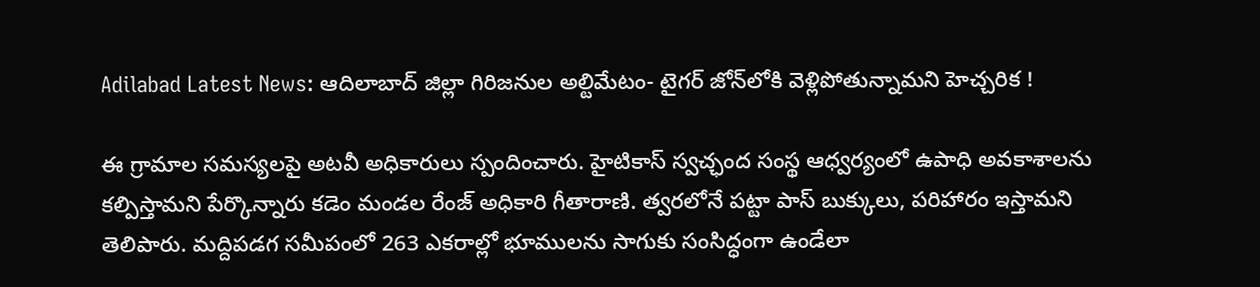Adilabad Latest News: ఆదిలాబాద్‌ జిల్లా గిరిజనుల అల్టిమేటం- టైగర్ జోన్‌లోకి వెళ్లిపోతున్నామని హెచ్చరిక !

ఈ గ్రామాల సమస్యలపై అటవీ అధికారులు స్పందించారు. హైటికాస్ స్వచ్ఛంద సంస్థ ఆధ్వర్యంలో ఉపాధి అవకాశాలను కల్పిస్తామని పేర్కొన్నారు కడెం మండల రేంజ్ అధికారి గీతారాణి. త్వరలోనే పట్టా పాస్ బుక్కులు, పరిహారం ఇస్తామని తెలిపారు. మద్దిపడగ సమీపంలో 263 ఎకరాల్లో భూములను సాగుకు సంసిద్ధంగా ఉండేలా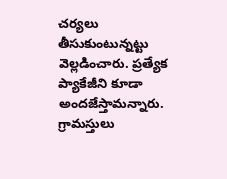చర్యలు తీసుకుంటున్నట్టు వెల్లడించారు. ప్రత్యేక ప్యాకేజీని కూడా అందజేస్తామన్నారు. గ్రామస్తులు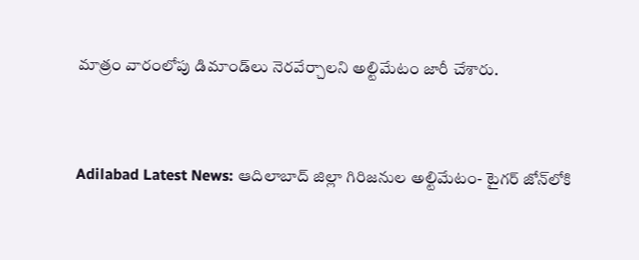మాత్రం వారంలోపు డిమాండ్‌లు నెరవేర్చాలని అల్టిమేటం జారీ చేశారు.


Adilabad Latest News: ఆదిలాబాద్‌ జిల్లా గిరిజనుల అల్టిమేటం- టైగర్ జోన్‌లోకి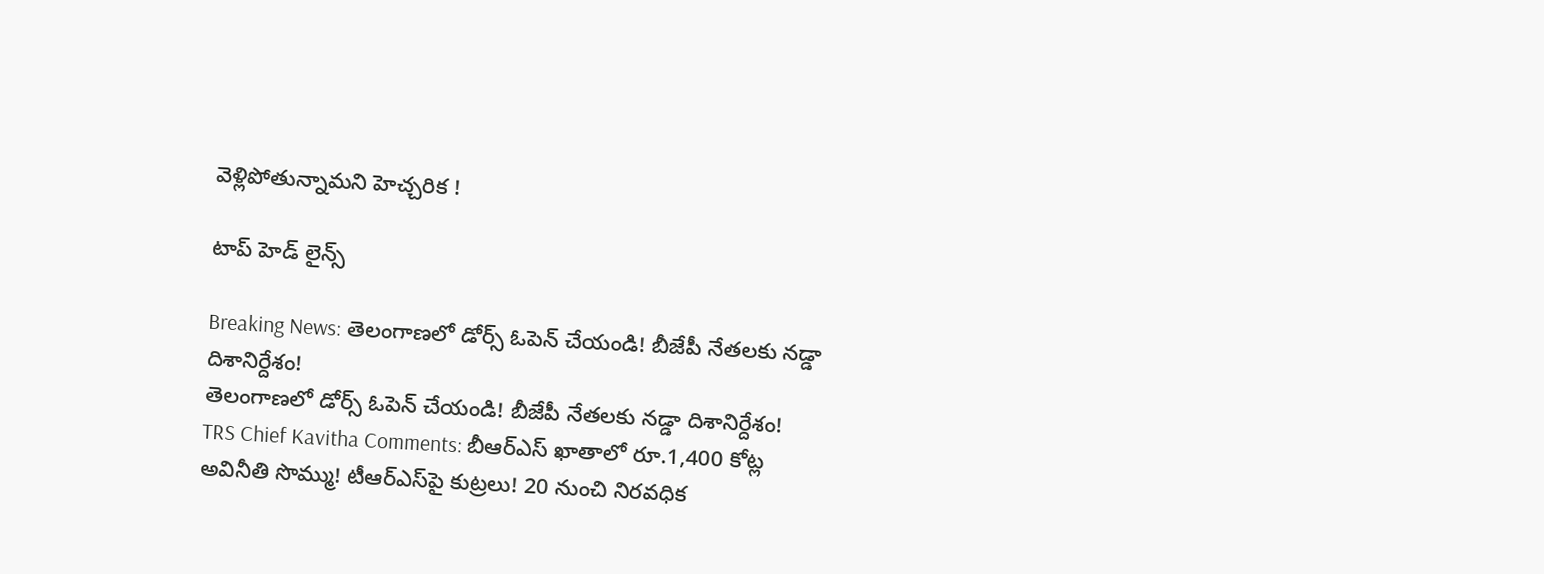వెళ్లిపోతున్నామని హెచ్చరిక !

టాప్ హెడ్ లైన్స్

Breaking News: తెలంగాణలో డోర్స్ ఓపెన్ చేయండి! బీజేపీ నేతలకు నడ్డా దిశానిర్దేశం!
తెలంగాణలో డోర్స్ ఓపెన్ చేయండి! బీజేపీ నేతలకు నడ్డా దిశానిర్దేశం!
TRS Chief Kavitha Comments: బీఆర్ఎస్ ఖాతాలో రూ.1,400 కోట్ల అవినీతి సొమ్ము! టీఆర్‌ఎస్‌పై కుట్రలు! 20 నుంచి నిరవధిక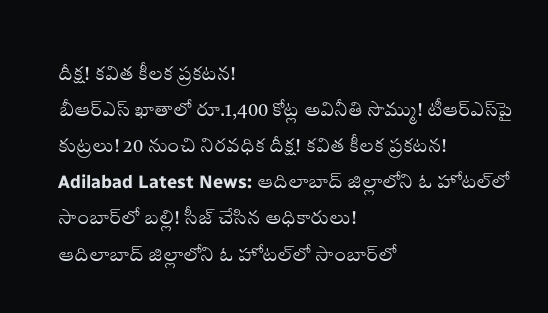దీక్ష! కవిత కీలక ప్రకటన!
బీఆర్ఎస్ ఖాతాలో రూ.1,400 కోట్ల అవినీతి సొమ్ము! టీఆర్‌ఎస్‌పై కుట్రలు! 20 నుంచి నిరవధిక దీక్ష! కవిత కీలక ప్రకటన!
Adilabad Latest News: ఆదిలాబాద్ జిల్లాలోని ఓ హోటల్‌లో సాంబార్‌లో బల్లి! సీజ్ చేసిన అధికారులు!
ఆదిలాబాద్ జిల్లాలోని ఓ హోటల్‌లో సాంబార్‌లో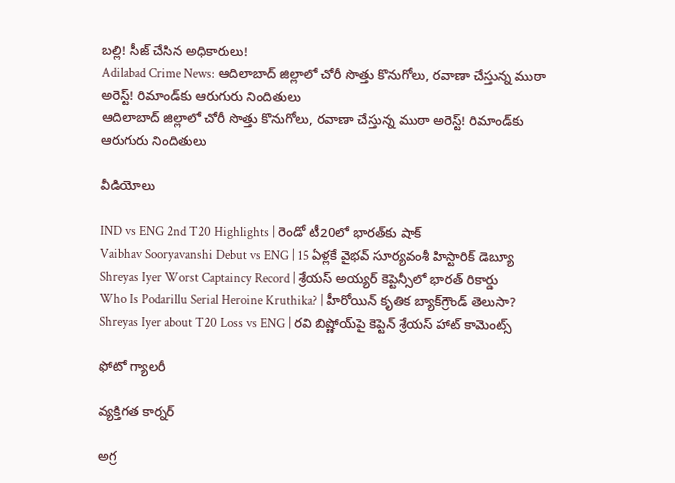బల్లి! సీజ్ చేసిన అధికారులు!
Adilabad Crime News: ఆదిలాబాద్ జిల్లాలో చోరీ సొత్తు కొనుగోలు, రవాణా చేస్తున్న ముఠా అరెస్ట్! రిమాండ్‌కు ఆరుగురు నిందితులు
ఆదిలాబాద్ జిల్లాలో చోరీ సొత్తు కొనుగోలు, రవాణా చేస్తున్న ముఠా అరెస్ట్! రిమాండ్‌కు ఆరుగురు నిందితులు

వీడియోలు

IND vs ENG 2nd T20 Highlights | రెండో టీ20లో భారత్‌కు షాక్
Vaibhav Sooryavanshi Debut vs ENG | 15 ఏళ్లకే వైభవ్ సూర్యవంశీ హిస్టారిక్ డెబ్యూ
Shreyas Iyer Worst Captaincy Record | శ్రేయస్ అయ్యర్ కెప్టెన్సీలో భారత్ రికార్డు
Who Is Podarillu Serial Heroine Kruthika? | హీరోయిన్ కృతిక బ్యాక్‌గ్రౌండ్ తెలుసా?
Shreyas Iyer about T20 Loss vs ENG | రవి బిష్ణోయ్‌పై కెప్టెన్ శ్రేయస్ హాట్ కామెంట్స్

ఫోటో గ్యాలరీ

వ్యక్తిగత కార్నర్

అగ్ర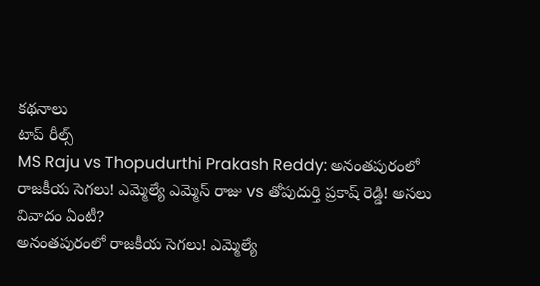కథనాలు
టాప్ రీల్స్
MS Raju vs Thopudurthi Prakash Reddy: అనంతపురంలో రాజకీయ సెగలు! ఎమ్మెల్యే ఎమ్మెస్ రాజు vs తోపుదుర్తి ప్రకాష్ రెడ్డి! అసలు వివాదం ఏంటీ?
అనంతపురంలో రాజకీయ సెగలు! ఎమ్మెల్యే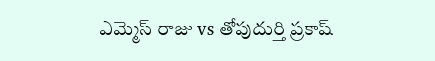ఎమ్మెస్ రాజు vs తోపుదుర్తి ప్రకాష్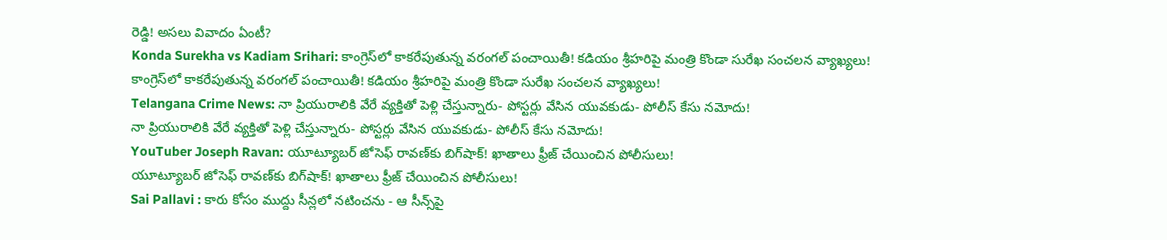రెడ్డి! అసలు వివాదం ఏంటీ?
Konda Surekha vs Kadiam Srihari: కాంగ్రెస్‌లో కాకరేపుతున్న వరంగల్ పంచాయితీ! కడియం శ్రీహరిపై మంత్రి కొండా సురేఖ సంచలన వ్యాఖ్యలు!
కాంగ్రెస్‌లో కాకరేపుతున్న వరంగల్ పంచాయితీ! కడియం శ్రీహరిపై మంత్రి కొండా సురేఖ సంచలన వ్యాఖ్యలు!
Telangana Crime News: నా ప్రియురాలికి వేరే వ్యక్తితో పెళ్లి చేస్తున్నారు- పోస్టర్లు వేసిన యువకుడు- పోలీస్ కేసు నమోదు!
నా ప్రియురాలికి వేరే వ్యక్తితో పెళ్లి చేస్తున్నారు- పోస్టర్లు వేసిన యువకుడు- పోలీస్ కేసు నమోదు!
YouTuber Joseph Ravan: యూట్యూబర్ జోసెఫ్ రావణ్‌కు బిగ్‌షాక్! ఖాతాలు ఫ్రీజ్ చేయించిన పోలీసులు!
యూట్యూబర్ జోసెఫ్ రావణ్‌కు బిగ్‌షాక్! ఖాతాలు ఫ్రీజ్ చేయించిన పోలీసులు!
Sai Pallavi : కారు కోసం ముద్దు సీన్లలో నటించను - ఆ సీన్స్‌పై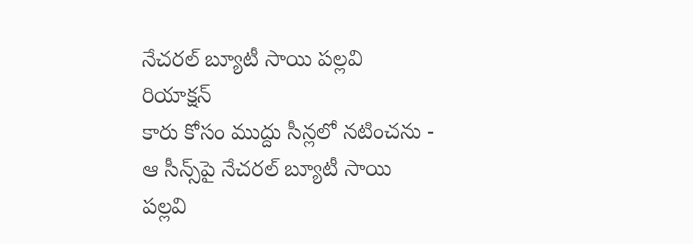నేచరల్ బ్యూటీ సాయి పల్లవి రియాక్షన్
కారు కోసం ముద్దు సీన్లలో నటించను - ఆ సీన్స్‌పై నేచరల్ బ్యూటీ సాయి పల్లవి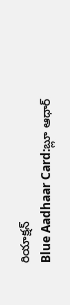రియాక్షన్
Blue Aadhaar Card:బ్లూ ఆధార్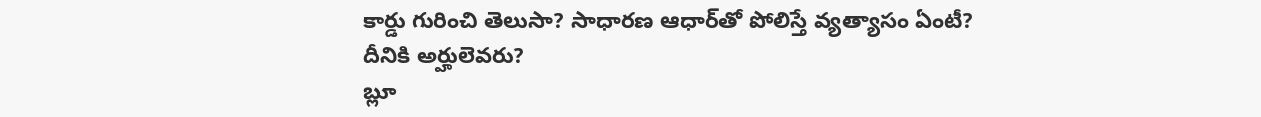కార్డు గురించి తెలుసా? సాధారణ ఆధార్‌తో పోలిస్తే వ్యత్యాసం ఏంటీ? దీనికి అర్హులెవరు?
బ్లూ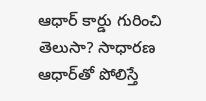ఆధార్ కార్డు గురించి తెలుసా? సాధారణ ఆధార్‌తో పోలిస్తే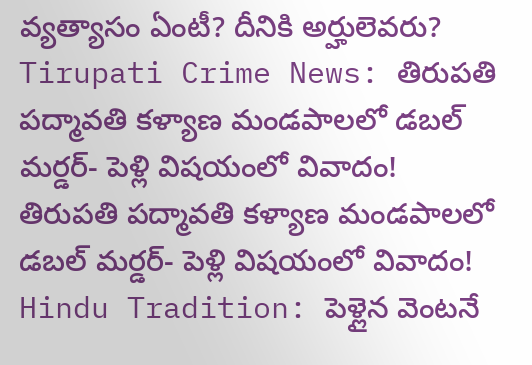వ్యత్యాసం ఏంటీ? దీనికి అర్హులెవరు?
Tirupati Crime News: తిరుపతి పద్మావతి కళ్యాణ మండపాలలో డబల్ మర్డర్- పెళ్లి విషయంలో వివాదం!
తిరుపతి పద్మావతి కళ్యాణ మండపాలలో డబల్ మర్డర్- పెళ్లి విషయంలో వివాదం!
Hindu Tradition: పెళ్లైన వెంటనే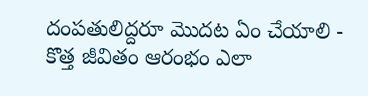దంపతులిద్దరూ మొదట ఏం చేయాలి - కొత్త జీవితం ఆరంభం ఎలా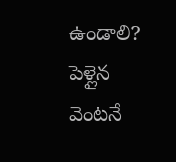ఉండాలి?
పెళ్లైన వెంటనే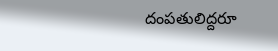దంపతులిద్దరూ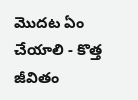మొదట ఏం చేయాలి - కొత్త జీవితం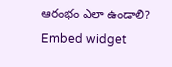ఆరంభం ఎలా ఉండాలి?
Embed widget